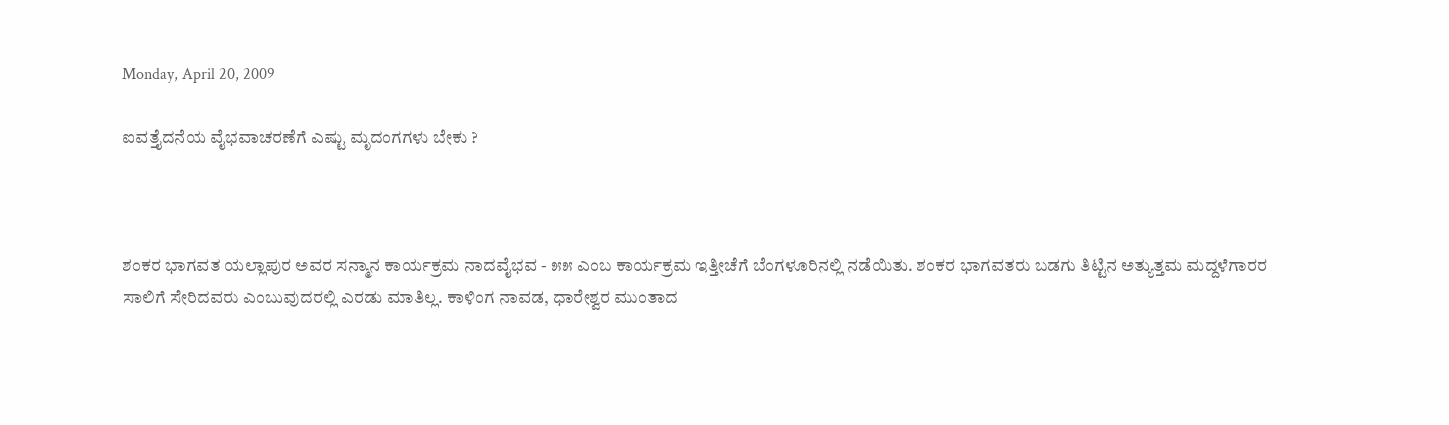Monday, April 20, 2009

ಐವತ್ತೈದನೆಯ ವೈಭವಾಚರಣೆಗೆ ಎಷ್ಟು ಮೃದಂಗಗಳು ಬೇಕು ?



ಶಂಕರ ಭಾಗವತ ಯಲ್ಲಾಪುರ ಅವರ ಸನ್ಮಾನ ಕಾರ್ಯಕ್ರಮ ನಾದವೈಭವ - ೫೫ ಎಂಬ ಕಾರ್ಯಕ್ರಮ ಇತ್ತೀಚೆಗೆ ಬೆಂಗಳೂರಿನಲ್ಲಿ ನಡೆಯಿತು. ಶಂಕರ ಭಾಗವತರು ಬಡಗು ತಿಟ್ಟಿನ ಅತ್ಯುತ್ತಮ ಮದ್ದಳೆಗಾರರ ಸಾಲಿಗೆ ಸೇರಿದವರು ಎಂಬುವುದರಲ್ಲಿ ಎರಡು ಮಾತಿಲ್ಲ. ಕಾಳಿಂಗ ನಾವಡ, ಧಾರೇಶ್ವರ ಮುಂತಾದ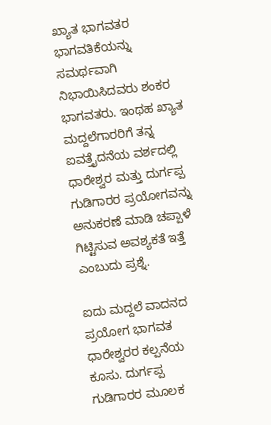ಖ್ಯಾತ ಭಾಗವತರ ಭಾಗವತಿಕೆಯನ್ನು ಸಮರ್ಥವಾಗಿ ನಿಭಾಯಿಸಿದವರು ಶಂಕರ ಭಾಗವತರು. ಇಂಥಹ ಖ್ಯಾತ ಮದ್ದಲೆಗಾರರಿಗೆ ತನ್ನ ಐವತ್ತೈದನೆಯ ವರ್ಶದಲ್ಲಿ ಧಾರೇಶ್ವರ ಮತ್ತು ದುರ್ಗಪ್ಪ ಗುಡಿಗಾರರ ಪ್ರಯೋಗವನ್ನು ಅನುಕರಣೆ ಮಾಡಿ ಚಪ್ಪಾಳೆ ಗಿಟ್ಟಿಸುವ ಅವಶ್ಯಕತೆ ಇತ್ತೆ ಎಂಬುದು ಪ್ರಶ್ನೆ.

ಐದು ಮದ್ದಲೆ ವಾದನದ ಪ್ರಯೋಗ ಭಾಗವತ ಧಾರೇಶ್ವರರ ಕಲ್ಪನೆಯ ಕೂಸು. ದುರ್ಗಪ್ಪ ಗುಡಿಗಾರರ ಮೂಲಕ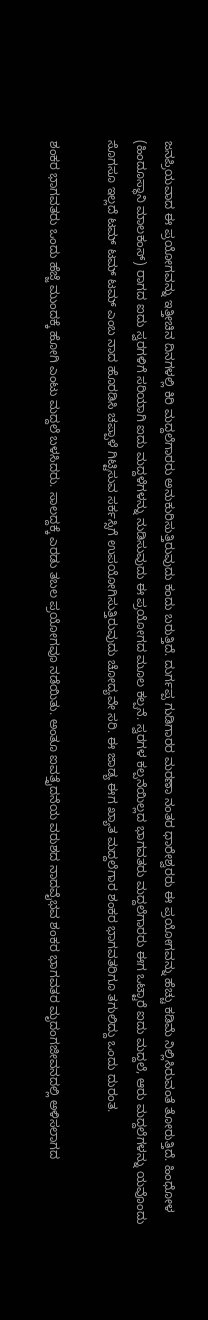ಜನಪ್ರಿಯವಾದ ಈ ಪ್ರಯೋಗವನ್ನು ಇತ್ತೀಚಿನ ದಿನಗಳಲ್ಲಿ ಕಿರಿ ಮದ್ದಲೆಗಾರರು ಅನುಕುರಿಸುತ್ತಿರುವುದು ಕಂದು ಬರುತ್ತಿದೆ. ದುರ್ಗಪ್ಪ ಗುಡಿಗಾರರ ಮರಣಾ ನಂತರ ಧಾರೇಶ್ವರರು ಈ ಪ್ರಯೋಗವನ್ನು ಹೆಚ್ಚು ಕಡಿಮೆ ನಿಲ್ಲಿಸಿರುವಂತೆ ತೋರುತ್ತಿದೆ. ಹಿಂಧೋಳ (ಹಿಂದೂಸ್ಥಾನಿ ಮಾಲಕಂಸ್) ರಾಗದ ಐದು ಸ್ವರಗಳಿಗೆ ಸರಿಯಾಗಿ ಐದು ಮದ್ದಳೆಗಳನ್ನು ನುಡಿಸುವುದು ಈ ಪ್ರಯೋಗದ ಮೂಲ ಕಲ್ಪನೆ. ಸ್ವರಗಳ ಕಲ್ಪನೆಯಿಲ್ಲದ ಭಾಗವತರು ಮದ್ದಲೆಗಾರರು ಈಗ ಒಟ್ಟಾರೆ ಐದು ಮದ್ದಲೆ, ಆರು ಮದ್ದಲೆಗಳನ್ನು ಯವೊಂದು ಸೊಗಸೂ ಇಲ್ಲದೆ ಟಮ್ ಟಮ್ ಟಮ್ ಎಂಬ ನಾದ ಹೊರಡಿಸಿ ಚಪ್ಪಾಳೆ ಗಿಟ್ಟಿಸುವ ಸರ್ಕಸ್ಸಿಗೆ ಉಪಯೋಗಿಸುತ್ತಿರುವುದು ಚೋದ್ಯವೇ ಸರಿ. ಈ ಜಾಡ್ಯ ಈಗ ಖ್ಯಾತ ಮದ್ದಲೆಗಾರ ಶಂಕರ ಭಾಗವತರಿಗೂ ತಗುಲಿದ್ದು ಒಂದು ದುರಂತ.

ಶಂಕರ ಭಾಗವತರು ಒಂದು ಹೆಜ್ಜೆ ಮುಂದಕ್ಕೆ ಹೋಗಿ ಎಂಟು ಮದ್ದಲೆ ಬಳಸಿದರು. ಸಾಲದ್ದಕ್ಕೆ ಎರಡು ತಬಲ ಪ್ರಯೋಗವೂ ನಡೆಯಿತು. ಅಂತೂ ಐವತ್ತೈದನೆಯ ವರುಶದ ನಾದವೈಭವ ಶಂಕರ ಭಾಗವತರ ಮೃದಂಗಜೀವನದಲ್ಲಿ ಅಳಿಸಲಾಗದ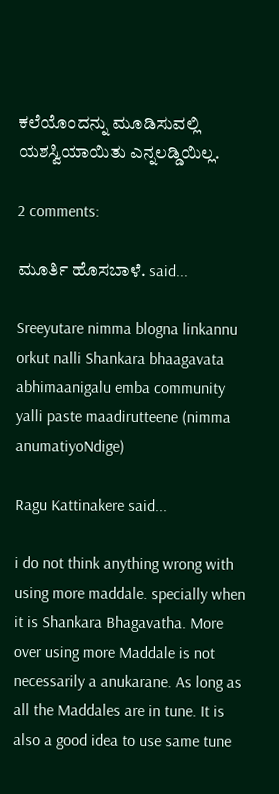ಕಲೆಯೊಂದನ್ನು ಮೂಡಿಸುವಲ್ಲಿ ಯಶಸ್ವಿಯಾಯಿತು ಎನ್ನಲಡ್ಡಿಯಿಲ್ಲ.

2 comments:

ಮೂರ್ತಿ ಹೊಸಬಾಳೆ. said...

Sreeyutare nimma blogna linkannu orkut nalli Shankara bhaagavata abhimaanigalu emba community yalli paste maadirutteene (nimma anumatiyoNdige)

Ragu Kattinakere said...

i do not think anything wrong with using more maddale. specially when it is Shankara Bhagavatha. More over using more Maddale is not necessarily a anukarane. As long as all the Maddales are in tune. It is also a good idea to use same tune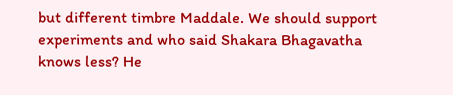but different timbre Maddale. We should support experiments and who said Shakara Bhagavatha knows less? He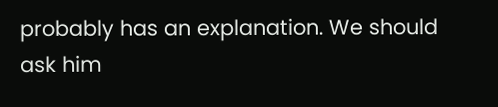probably has an explanation. We should ask him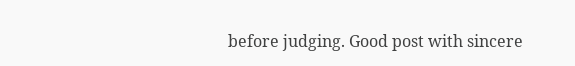before judging. Good post with sincere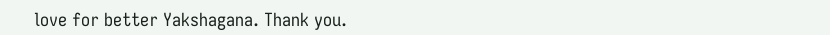love for better Yakshagana. Thank you.